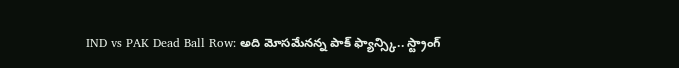IND vs PAK Dead Ball Row: అది మోసమేనన్న పాక్ ఫ్యాన్స్కి.. స్ట్రాంగ్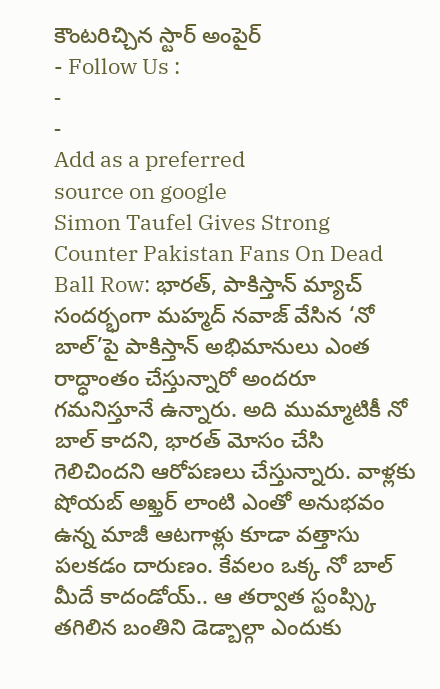కౌంటరిచ్చిన స్టార్ అంపైర్
- Follow Us :
-
-
Add as a preferred
source on google
Simon Taufel Gives Strong Counter Pakistan Fans On Dead Ball Row: భారత్, పాకిస్తాన్ మ్యాచ్ సందర్భంగా మహ్మద్ నవాజ్ వేసిన ‘నో బాల్’పై పాకిస్తాన్ అభిమానులు ఎంత రాద్ధాంతం చేస్తున్నారో అందరూ గమనిస్తూనే ఉన్నారు. అది ముమ్మాటికీ నో బాల్ కాదని, భారత్ మోసం చేసి గెలిచిందని ఆరోపణలు చేస్తున్నారు. వాళ్లకు షోయబ్ అఖ్తర్ లాంటి ఎంతో అనుభవం ఉన్న మాజీ ఆటగాళ్లు కూడా వత్తాసు పలకడం దారుణం. కేవలం ఒక్క నో బాల్ మీదే కాదండోయ్.. ఆ తర్వాత స్టంప్స్కి తగిలిన బంతిని డెడ్బాల్గా ఎందుకు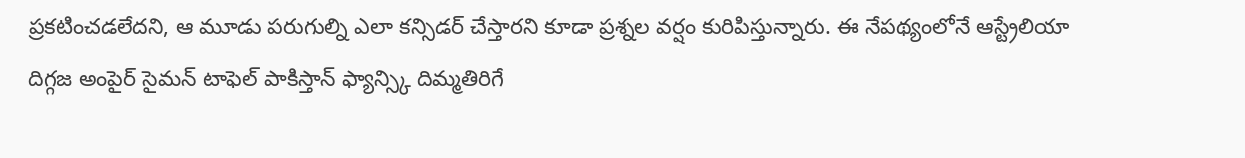ప్రకటించడలేదని, ఆ మూడు పరుగుల్ని ఎలా కన్సిడర్ చేస్తారని కూడా ప్రశ్నల వర్షం కురిపిస్తున్నారు. ఈ నేపథ్యంలోనే ఆస్ట్రేలియా దిగ్గజ అంపైర్ సైమన్ టాఫెల్ పాకిస్తాన్ ఫ్యాన్స్కి దిమ్మతిరిగే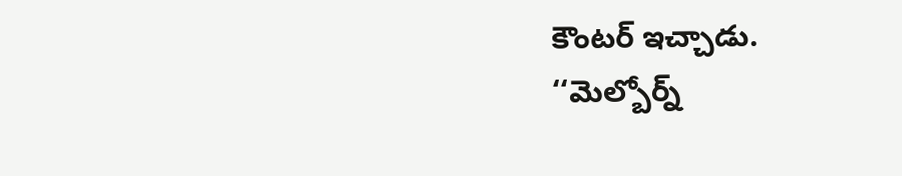కౌంటర్ ఇచ్చాడు.
‘‘మెల్బోర్న్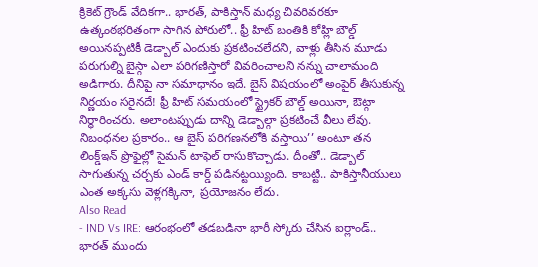క్రికెట్ గ్రౌండ్ వేదికగా.. భారత్, పాకిస్తాన్ మధ్య చివరివరకూ ఉత్కంఠభరితంగా సాగిన పోరులో.. ఫ్రీ హిట్ బంతికి కోహ్లి బౌల్డ్ అయినప్పటికీ డెడ్బాల్ ఎందుకు ప్రకటించలేదని, వాళ్లు తీసిన మూడు పరుగుల్ని బైస్గా ఎలా పరిగణిస్తారో వివరించాలని నన్ను చాలామంది అడిగారు. దీనిపై నా సమాధానం ఇదే. బైస్ విషయంలో అంపైర్ తీసుకున్న నిర్ణయం సరైనదే! ఫ్రీ హిట్ సమయంలో స్ట్రైకర్ బౌల్డ్ అయినా, ఔట్గా నిర్ధారించరు. అలాంటప్పుడు దాన్ని డెడ్బాల్గా ప్రకటించే వీలు లేవు. నిబంధనల ప్రకారం.. ఆ బైస్ పరిగణనలోకి వస్తాయి’’ అంటూ తన లింక్డ్ఇన్ ప్రొఫైల్లో సైమన్ టాఫెల్ రాసుకొచ్చాడు. దీంతో.. డెడ్బాల్ సాగుతున్న చర్చకు ఎండ్ కార్డ్ పడినట్టయ్యింది. కాబట్టి.. పాకిస్తానీయులు ఎంత అక్కసు వెళ్లగక్కినా, ప్రయోజనం లేదు.
Also Read
- IND Vs IRE: ఆరంభంలో తడబడినా భారీ స్కోరు చేసిన ఐర్లాండ్.. భారత్ ముందు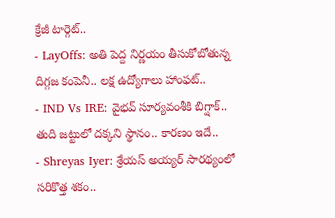క్రేజీ టార్గెట్..
- LayOffs: అతి పెద్ద నిర్ణయం తీసుకోబోతున్న దిగ్గజ కంపెనీ.. లక్ష ఉద్యోగాలు హాంఫట్..
- IND Vs IRE: వైభవ్ సూర్యవంశీకి బిగ్షాక్.. తుది జట్టులో దక్కని స్థానం.. కారణం ఇదే..
- Shreyas Iyer: శ్రేయస్ అయ్యర్ సారథ్యంలో సరికొత్త శకం..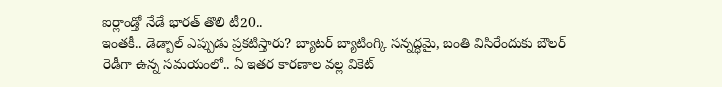ఐర్లాండ్తో నేడే భారత్ తొలి టీ20..
ఇంతకీ.. డెడ్బాల్ ఎప్పుడు ప్రకటిస్తారు? బ్యాటర్ బ్యాటింగ్కి సన్నద్ధమై, బంతి విసిరేందుకు బౌలర్ రెడీగా ఉన్న సమయంలో.. ఏ ఇతర కారణాల వల్ల వికెట్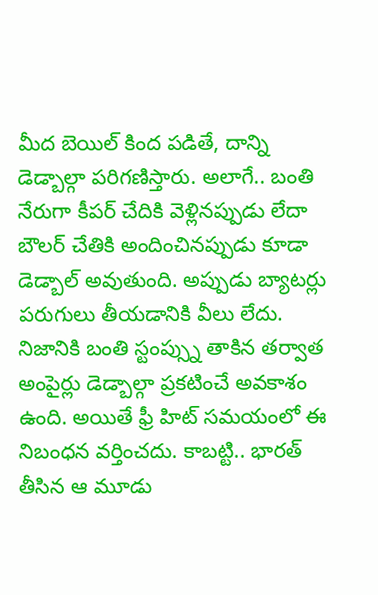మీద బెయిల్ కింద పడితే, దాన్ని డెడ్బాల్గా పరిగణిస్తారు. అలాగే.. బంతి నేరుగా కీపర్ చేదికి వెళ్లినప్పుడు లేదా బౌలర్ చేతికి అందించినప్పుడు కూడా డెడ్బాల్ అవుతుంది. అప్పుడు బ్యాటర్లు పరుగులు తీయడానికి వీలు లేదు. నిజానికి బంతి స్టంప్స్ను తాకిన తర్వాత అంపైర్లు డెడ్బాల్గా ప్రకటించే అవకాశం ఉంది. అయితే ఫ్రీ హిట్ సమయంలో ఈ నిబంధన వర్తించదు. కాబట్టి.. భారత్ తీసిన ఆ మూడు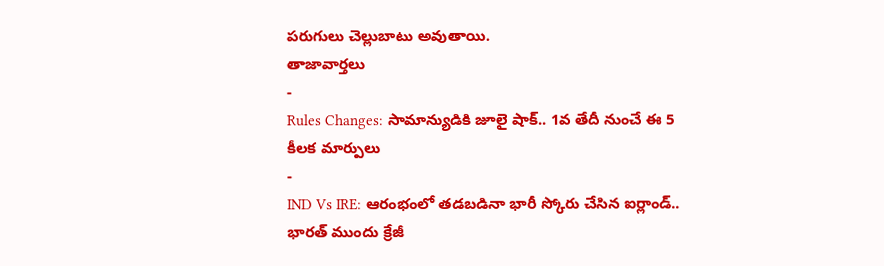పరుగులు చెల్లుబాటు అవుతాయి.
తాజావార్తలు
-
Rules Changes: సామాన్యుడికి జూలై షాక్.. 1వ తేదీ నుంచే ఈ 5 కీలక మార్పులు
-
IND Vs IRE: ఆరంభంలో తడబడినా భారీ స్కోరు చేసిన ఐర్లాండ్.. భారత్ ముందు క్రేజీ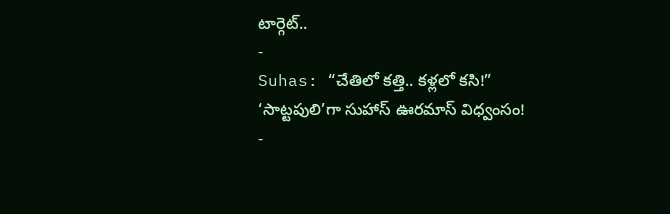టార్గెట్..
-
Suhas: “చేతిలో కత్తి.. కళ్లలో కసి!” ‘సాట్టపులి’గా సుహాస్ ఊరమాస్ విధ్వంసం!
-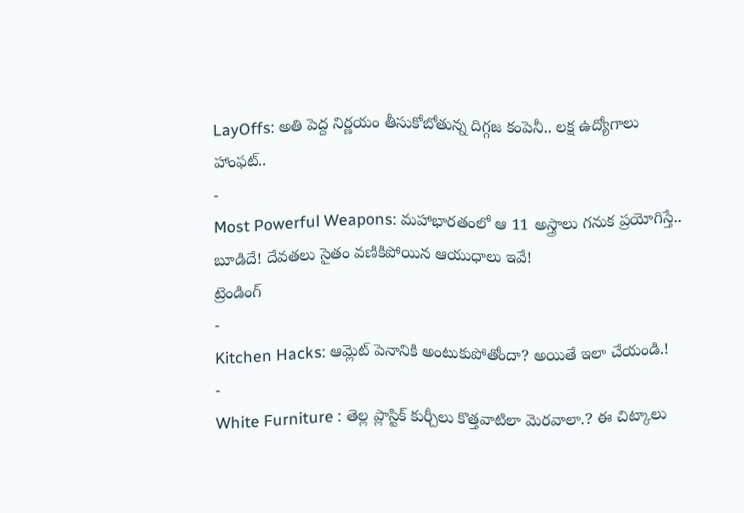LayOffs: అతి పెద్ద నిర్ణయం తీసుకోబోతున్న దిగ్గజ కంపెనీ.. లక్ష ఉద్యోగాలు హాంఫట్..
-
Most Powerful Weapons: మహాభారతంలో ఆ 11 అస్త్రాలు గనుక ప్రయోగిస్తే.. బూడిదే! దేవతలు సైతం వణికిపోయిన ఆయుధాలు ఇవే!
ట్రెండింగ్
-
Kitchen Hacks: ఆమ్లెట్ పెనానికి అంటుకుపోతోందా? అయితే ఇలా చేయండి.!
-
White Furniture : తెల్ల ప్లాస్టిక్ కుర్చీలు కొత్తవాటిలా మెరవాలా.? ఈ చిట్కాలు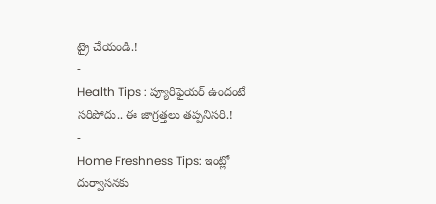ట్రై చేయండి.!
-
Health Tips : ప్యూరిఫైయర్ ఉందంటే సరిపోదు.. ఈ జాగ్రత్తలు తప్పనిసరి.!
-
Home Freshness Tips: ఇంట్లో దుర్వాసనకు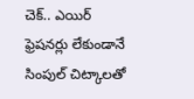చెక్.. ఎయిర్ ఫ్రెషనర్లు లేకుండానే సింపుల్ చిట్కాలతో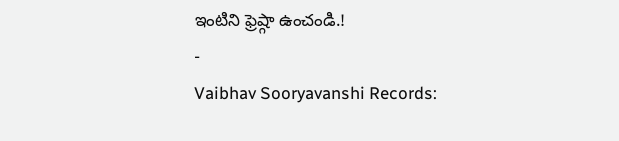ఇంటిని ఫ్రెష్గా ఉంచండి.!
-
Vaibhav Sooryavanshi Records: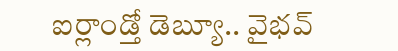ఐర్లాండ్తో డెబ్యూ.. వైభవ్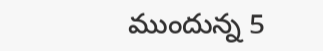ముందున్న 5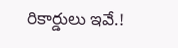రికార్డులు ఇవే.!